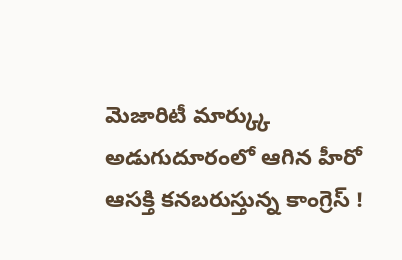మెజారిటీ మార్క్కు అడుగుదూరంలో ఆగిన హీరో
ఆసక్తి కనబరుస్తున్న కాంగ్రెస్ !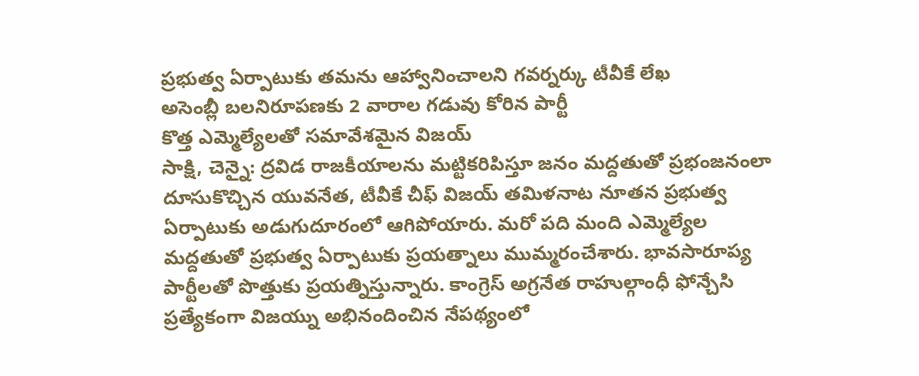ప్రభుత్వ ఏర్పాటుకు తమను ఆహ్వానించాలని గవర్నర్కు టీవీకే లేఖ
అసెంబ్లీ బలనిరూపణకు 2 వారాల గడువు కోరిన పార్టీ
కొత్త ఎమ్మెల్యేలతో సమావేశమైన విజయ్
సాక్షి, చెన్నై: ద్రవిడ రాజకీయాలను మట్టికరిపిస్తూ జనం మద్దతుతో ప్రభంజనంలా దూసుకొచ్చిన యువనేత, టీవీకే చీఫ్ విజయ్ తమిళనాట నూతన ప్రభుత్వ ఏర్పాటుకు అడుగుదూరంలో ఆగిపోయారు. మరో పది మంది ఎమ్మెల్యేల మద్దతుతో ప్రభుత్వ ఏర్పాటుకు ప్రయత్నాలు ముమ్మరంచేశారు. భావసారూప్య పార్టీలతో పొత్తుకు ప్రయత్నిస్తున్నారు. కాంగ్రెస్ అగ్రనేత రాహుల్గాంధీ ఫోన్చేసి ప్రత్యేకంగా విజయ్ను అభినందించిన నేపథ్యంలో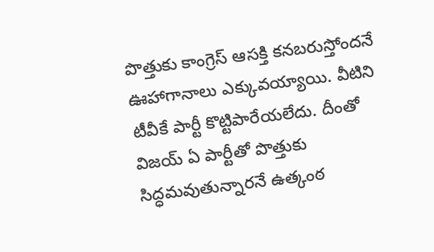పొత్తుకు కాంగ్రెస్ ఆసక్తి కనబరుస్తోందనే ఊహాగానాలు ఎక్కువయ్యాయి. వీటిని టీవీకే పార్టీ కొట్టిపారేయలేదు. దీంతో విజయ్ ఏ పార్టీతో పొత్తుకు సిద్ధమవుతున్నారనే ఉత్కంఠ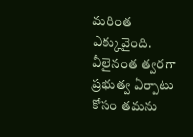మరింత ఎక్కువైంది.
వీలైనంత త్వరగా ప్రభుత్వ ఏర్పాటు కోసం తమను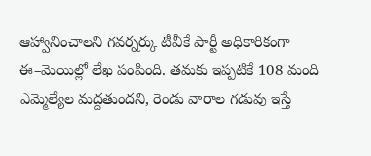ఆహ్వానించాలని గవర్నర్కు టీవీకే పార్టీ అధికారికంగా ఈ–మెయిల్లో లేఖ పంపింది. తమకు ఇప్పటికే 108 మంది ఎమ్మెల్యేల మద్దతుందని, రెండు వారాల గడువు ఇస్తే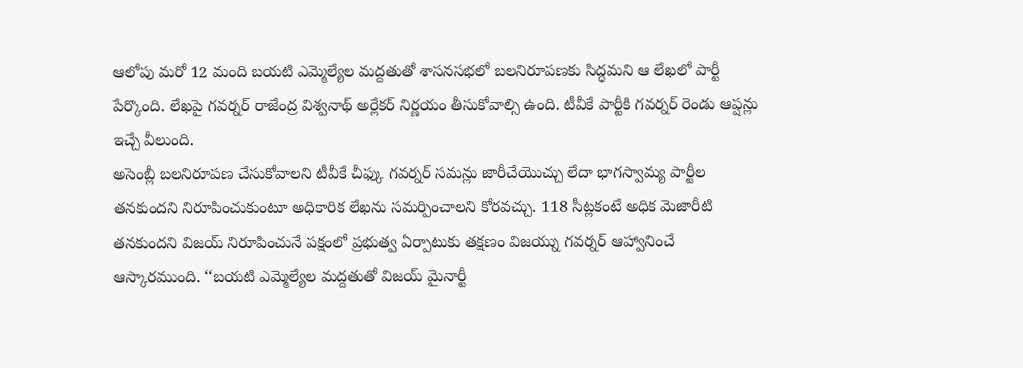ఆలోపు మరో 12 మంది బయటి ఎమ్మెల్యేల మద్దతుతో శాసనసభలో బలనిరూపణకు సిద్ధమని ఆ లేఖలో పార్టీ పేర్కొంది. లేఖపై గవర్నర్ రాజేంద్ర విశ్వనాథ్ అర్లేకర్ నిర్ణయం తీసుకోవాల్సి ఉంది. టీవీకే పార్టీకి గవర్నర్ రెండు ఆప్షన్లు ఇచ్చే వీలుంది.
అసెంబ్లీ బలనిరూపణ చేసుకోవాలని టీవీకే చీఫ్కు గవర్నర్ సమన్లు జారీచేయొచ్చు లేదా భాగస్వామ్య పార్టీల తనకుందని నిరూపించుకుంటూ అధికారిక లేఖను సమర్పించాలని కోరవచ్చు. 118 సీట్లకంటే అధిక మెజారీటి తనకుందని విజయ్ నిరూపించునే పక్షంలో ప్రభుత్వ ఏర్పాటుకు తక్షణం విజయ్ను గవర్నర్ ఆహ్వానించే ఆస్కారముంది. ‘‘బయటి ఎమ్మెల్యేల మద్దతుతో విజయ్ మైనార్టీ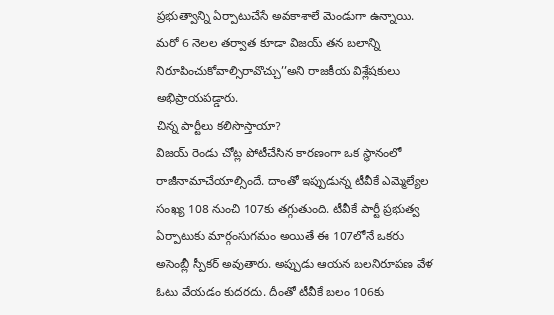ప్రభుత్వాన్ని ఏర్పాటుచేసే అవకాశాలే మెండుగా ఉన్నాయి. మరో 6 నెలల తర్వాత కూడా విజయ్ తన బలాన్ని నిరూపించుకోవాల్సిరావొచ్చు’’అని రాజకీయ విశ్లేషకులు అభిప్రాయపడ్డారు.
చిన్న పార్టీలు కలిసొస్తాయా?
విజయ్ రెండు చోట్ల పోటీచేసిన కారణంగా ఒక స్థానంలో రాజీనామాచేయాల్సిందే. దాంతో ఇప్పుడున్న టీవీకే ఎమ్మెల్యేల సంఖ్య 108 నుంచి 107కు తగ్గుతుంది. టీవీకే పార్టీ ప్రభుత్వ ఏర్పాటుకు మార్గంసుగమం అయితే ఈ 107లోనే ఒకరు అసెంబ్లీ స్పీకర్ అవుతారు. అప్పుడు ఆయన బలనిరూపణ వేళ ఓటు వేయడం కుదరదు. దీంతో టీవీకే బలం 106కు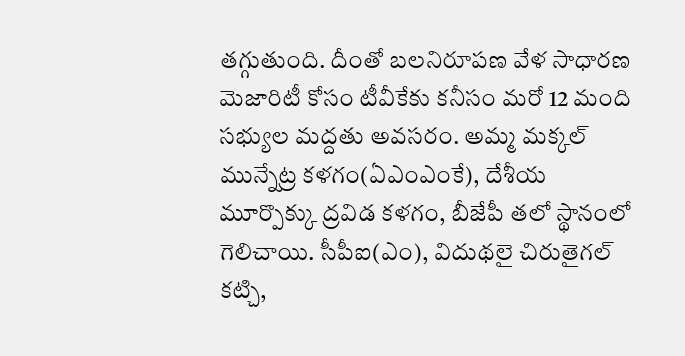తగ్గుతుంది. దీంతో బలనిరూపణ వేళ సాధారణ మెజారిటీ కోసం టీవీకేకు కనీసం మరో 12 మంది సభ్యుల మద్దతు అవసరం. అమ్మ మక్కల్ మున్నేట్ర కళగం(ఏఎంఎంకే), దేశీయ మూర్పొక్కు ద్రవిడ కళగం, బీజేపీ తలో స్థానంలో గెలిచాయి. సీపీఐ(ఎం), విదుథలై చిరుతైగల్ కట్చి,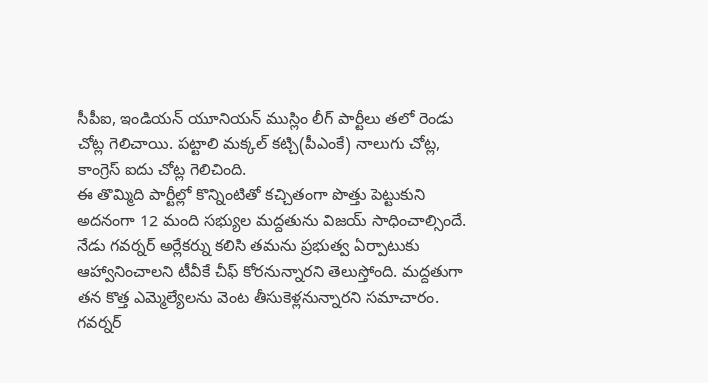సీపీఐ, ఇండియన్ యూనియన్ ముస్లిం లీగ్ పార్టీలు తలో రెండు చోట్ల గెలిచాయి. పట్టాలి మక్కల్ కట్చి(పీఎంకే) నాలుగు చోట్ల, కాంగ్రెస్ ఐదు చోట్ల గెలిచింది.
ఈ తొమ్మిది పార్టీల్లో కొన్నింటితో కచ్చితంగా పొత్తు పెట్టుకుని అదనంగా 12 మంది సభ్యుల మద్దతును విజయ్ సాధించాల్సిందే. నేడు గవర్నర్ అర్లేకర్ను కలిసి తమను ప్రభుత్వ ఏర్పాటుకు ఆహ్వానించాలని టీవీకే చీఫ్ కోరనున్నారని తెలుస్తోంది. మద్దతుగా తన కొత్త ఎమ్మెల్యేలను వెంట తీసుకెళ్లనున్నారని సమాచారం. గవర్నర్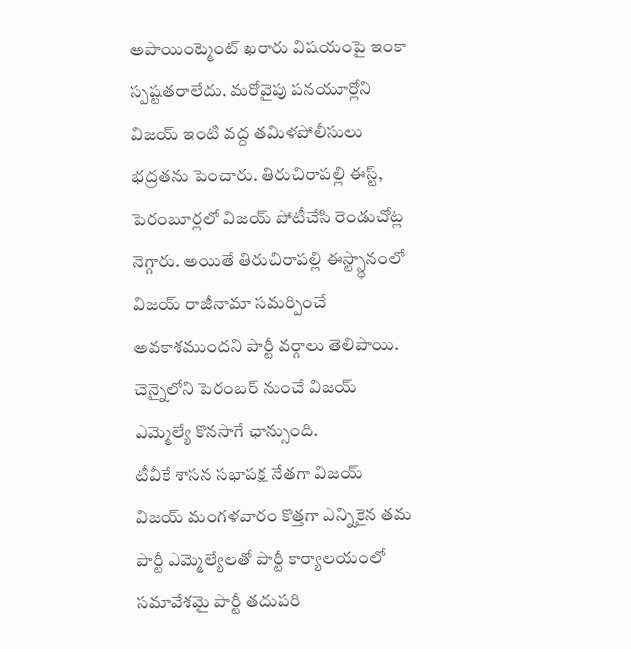అపాయింట్మెంట్ ఖరారు విషయంపై ఇంకా స్పష్టతరాలేదు. మరోవైపు పనయూర్లోని విజయ్ ఇంటి వద్ద తమిళపోలీసులు భద్రతను పెంచారు. తిరుచిరాపల్లి ఈస్ట్, పెరంబూర్లలో విజయ్ పోటీచేసి రెండుచోట్ల నెగ్గారు. అయితే తిరుచిరాపల్లి ఈస్ట్స్థానంలో విజయ్ రాజీనామా సమర్పించే అవకాశముందని పార్టీ వర్గాలు తెలిపాయి. చెన్నైలోని పెరంబర్ నుంచే విజయ్ ఎమ్మెల్యే కొనసాగే ఛాన్సుంది.
టీవీకే శాసన సభాపక్ష నేతగా విజయ్
విజయ్ మంగళవారం కొత్తగా ఎన్నికైన తమ పార్టీ ఎమ్మెల్యేలతో పార్టీ కార్యాలయంలో సమావేశమై పార్టీ తదుపరి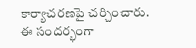కార్యాచరణపై చర్చించారు. ఈ సందర్భంగా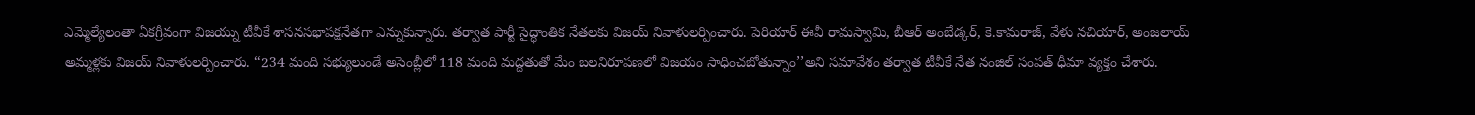ఎమ్మెల్యేలంతా ఏకగ్రీవంగా విజయ్ను టీవీకే శాసనసభాపక్షనేతగా ఎన్నుకున్నారు. తర్వాత పార్టీ సైద్ధాంతిక నేతలకు విజయ్ నివాళులర్పించారు. పెరియార్ ఈవీ రామస్వామి, బీఆర్ అంబేడ్కర్, కె.కామరాజ్, వేళు నచియార్, అంజలాయ్ అమ్మళ్లకు విజయ్ నివాళులర్పించారు. ‘‘234 మంది సభ్యులుండే అసెంబ్లీలో 118 మంది మద్దతుతో మేం బలనిరూపణలో విజయం సాధించబోతున్నాం’’అని సమావేశం తర్వాత టీవీకే నేత నంజిల్ సంపత్ ధీమా వ్యక్తం చేశారు.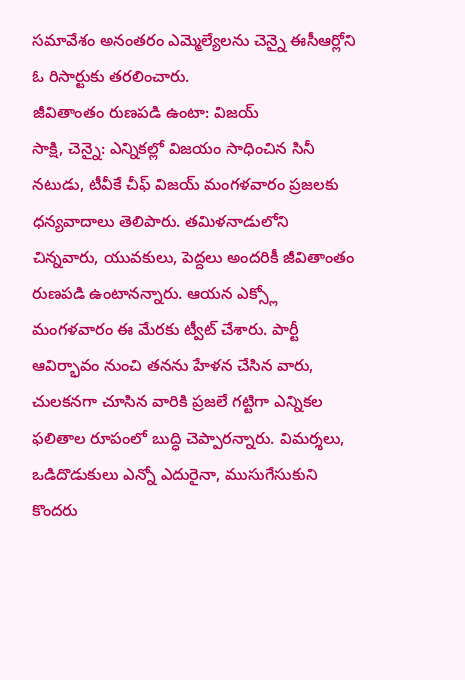సమావేశం అనంతరం ఎమ్మెల్యేలను చెన్నై ఈసీఆర్లోని ఓ రిసార్టుకు తరలించారు.
జీవితాంతం రుణపడి ఉంటా: విజయ్
సాక్షి, చెన్నై: ఎన్నికల్లో విజయం సాధించిన సినీ నటుడు, టీవీకే చీఫ్ విజయ్ మంగళవారం ప్రజలకు ధన్యవాదాలు తెలిపారు. తమిళనాడులోని చిన్నవారు, యువకులు, పెద్దలు అందరికీ జీవితాంతం రుణపడి ఉంటానన్నారు. ఆయన ఎక్స్లో మంగళవారం ఈ మేరకు ట్వీట్ చేశారు. పార్టీ ఆవిర్భావం నుంచి తనను హేళన చేసిన వారు, చులకనగా చూసిన వారికి ప్రజలే గట్టిగా ఎన్నికల ఫలితాల రూపంలో బుద్ధి చెప్పారన్నారు. విమర్శలు, ఒడిదొడుకులు ఎన్నో ఎదురైనా, ముసుగేసుకుని కొందరు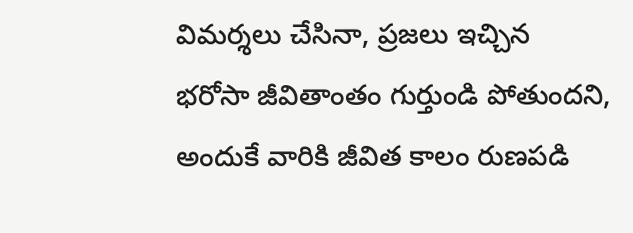విమర్శలు చేసినా, ప్రజలు ఇచ్చిన భరోసా జీవితాంతం గుర్తుండి పోతుందని, అందుకే వారికి జీవిత కాలం రుణపడి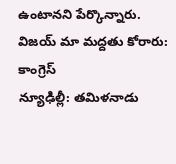ఉంటానని పేర్కొన్నారు.
విజయ్ మా మద్దతు కోరారు: కాంగ్రెస్
న్యూఢిల్లీ: తమిళనాడు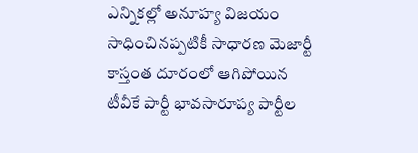ఎన్నికల్లో అనూహ్య విజయం సాధించినప్పటికీ సాధారణ మెజార్టీ కాస్తంత దూరంలో ఆగిపోయిన టీవీకే పార్టీ భావసారూప్య పార్టీల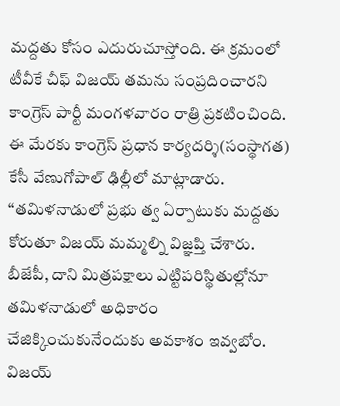మద్దతు కోసం ఎదురుచూస్తోంది. ఈ క్రమంలో టీవీకే చీఫ్ విజయ్ తమను సంప్రదించారని కాంగ్రెస్ పార్టీ మంగళవారం రాత్రి ప్రకటించింది. ఈ మేరకు కాంగ్రెస్ ప్రధాన కార్యదర్శి(సంస్థాగత) కేసీ వేణుగోపాల్ ఢిల్లీలో మాట్లాడారు. ‘‘తమిళనాడులో ప్రభు త్వ ఏర్పాటుకు మద్దతు కోరుతూ విజయ్ మమ్మల్ని విజ్ఞప్తి చేశారు. బీజేపీ, దాని మిత్రపక్షాలు ఎట్టిపరిస్థితుల్లోనూ తమిళనాడులో అధికారం చేజిక్కించుకునేందుకు అవకాశం ఇవ్వబోం.
విజయ్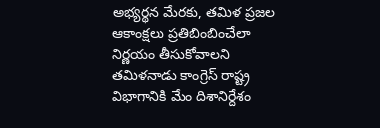అభ్యర్థన మేరకు, తమిళ ప్రజల ఆకాంక్షలు ప్రతిబింబించేలా నిర్ణయం తీసుకోవాలని తమిళనాడు కాంగ్రెస్ రాష్ట్ర విభాగానికి మేం దిశానిర్దేశం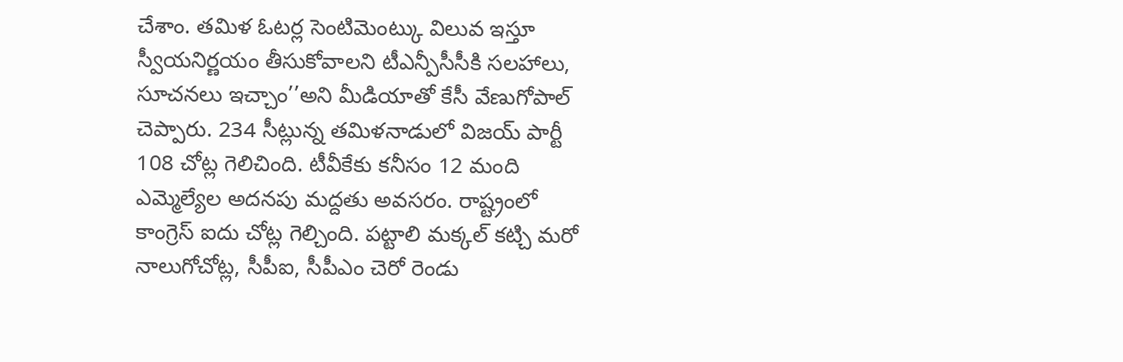చేశాం. తమిళ ఓటర్ల సెంటిమెంట్కు విలువ ఇస్తూ స్వీయనిర్ణయం తీసుకోవాలని టీఎన్పీసీసీకి సలహాలు, సూచనలు ఇచ్చాం’’అని మీడియాతో కేసీ వేణుగోపాల్ చెప్పారు. 234 సీట్లున్న తమిళనాడులో విజయ్ పార్టీ 108 చోట్ల గెలిచింది. టీవీకేకు కనీసం 12 మంది ఎమ్మెల్యేల అదనపు మద్దతు అవసరం. రాష్ట్రంలో కాంగ్రెస్ ఐదు చోట్ల గెల్చింది. పట్టాలి మక్కల్ కట్చి మరో నాలుగోచోట్ల, సీపీఐ, సీపీఎం చెరో రెండు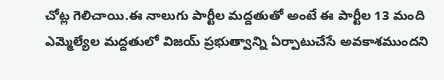చోట్ల గెలిచాయి.ఈ నాలుగు పార్టీల మద్దతుతో అంటే ఈ పార్టీల 13 మంది ఎమ్మెల్యేల మద్దతులో విజయ్ ప్రభుత్వాన్ని ఏర్పాటుచేసే అవకాశముందని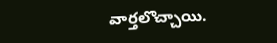వార్తలొచ్చాయి.